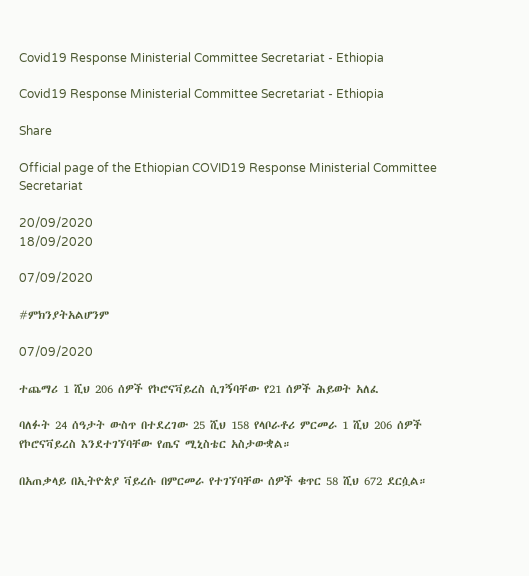Covid19 Response Ministerial Committee Secretariat - Ethiopia

Covid19 Response Ministerial Committee Secretariat - Ethiopia

Share

Official page of the Ethiopian COVID19 Response Ministerial Committee Secretariat

20/09/2020
18/09/2020

07/09/2020

#ምክንያትአልሆንም

07/09/2020

ተጨማሪ 1 ሺህ 206 ሰዎች የኮሮናቫይረስ ሲገኝባቸው የ21 ሰዎች ሕይወት አለፈ

ባለፉት 24 ሰዓታት ውስጥ በተደረገው 25 ሺህ 158 የላቦራቶሪ ምርመራ 1 ሺህ 206 ሰዎች የኮሮናቫይረስ እንደተገኘባቸው የጤና ሚኒስቴር አስታውቋል።

በአጠቃላይ በኢትዮጵያ ቫይረሱ በምርመራ የተገኘባቸው ሰዎች ቁጥር 58 ሺህ 672 ደርሷል።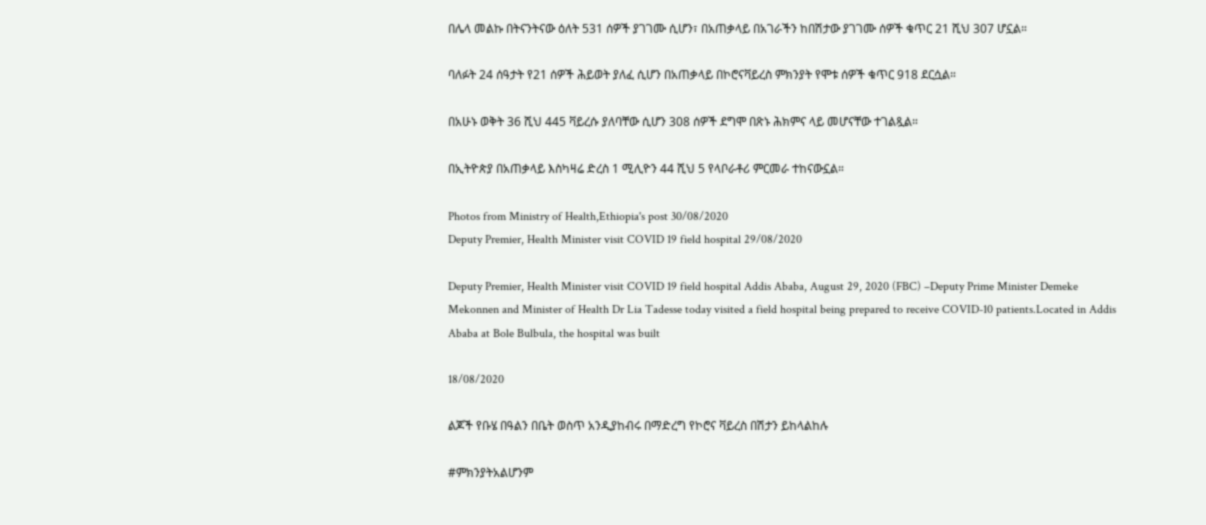በሌላ መልኩ በትናንትናው ዕለት 531 ሰዎች ያገገሙ ሲሆን፣ በአጠቃላይ በአገራችን ከበሽታው ያገገሙ ሰዎች ቁጥር 21 ሺህ 307 ሆኗል።

ባለፉት 24 ሰዓታት የ21 ሰዎች ሕይወት ያለፈ ሲሆን በአጠቃላይ በኮሮናቫይረስ ምክንያት የሞቱ ሰዎች ቁጥር 918 ደርሷል።

በአሁኑ ወቅት 36 ሺህ 445 ቫይረሱ ያለባቸው ሲሆን 308 ሰዎች ደግሞ በጽኑ ሕክምና ላይ መሆናቸው ተገልጿል።

በኢትዮጵያ በአጠቃላይ እስካዛሬ ድረስ 1 ሚሊዮን 44 ሺህ 5 የላቦራቶሪ ምርመራ ተከናውኗል።

Photos from Ministry of Health,Ethiopia's post 30/08/2020
Deputy Premier, Health Minister visit COVID 19 field hospital 29/08/2020

Deputy Premier, Health Minister visit COVID 19 field hospital Addis Ababa, August 29, 2020 (FBC) –Deputy Prime Minister Demeke Mekonnen and Minister of Health Dr Lia Tadesse today visited a field hospital being prepared to receive COVID-10 patients.Located in Addis Ababa at Bole Bulbula, the hospital was built

18/08/2020

ልጆች የቡሄ በዓልን በቤት ወስጥ አንዲያከብሩ በማድረግ የኮሮና ቫይረስ በሽታን ይከላልከሉ

#ምክንያትአልሆንም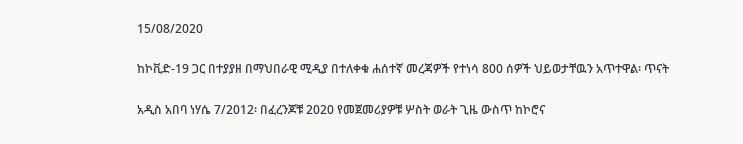15/08/2020

ከኮቪድ-19 ጋር በተያያዘ በማህበራዊ ሚዲያ በተለቀቁ ሐሰተኛ መረጃዎች የተነሳ 800 ሰዎች ህይወታቸዉን አጥተዋል፡ ጥናት

አዲስ አበባ ነሃሴ 7/2012፡ በፈረንጆቹ 2020 የመጀመሪያዎቹ ሦስት ወራት ጊዜ ውስጥ ከኮሮና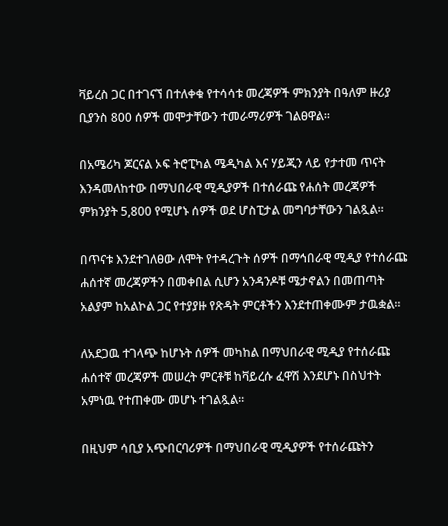ቫይረስ ጋር በተገናኘ በተለቀቁ የተሳሳቱ መረጃዎች ምክንያት በዓለም ዙሪያ ቢያንስ 800 ሰዎች መሞታቸውን ተመራማሪዎች ገልፀዋል፡፡

በአሜሪካ ጆርናል ኦፍ ትሮፒካል ሜዲካል እና ሃይጂን ላይ የታተመ ጥናት እንዳመለከተው በማህበራዊ ሚዲያዎች በተሰራጩ የሐሰት መረጃዎች ምክንያት 5,800 የሚሆኑ ሰዎች ወደ ሆስፒታል መግባታቸውን ገልጿል፡፡

በጥናቱ እንደተገለፀው ለሞት የተዳረጉት ሰዎች በማኅበራዊ ሚዲያ የተሰራጩ ሐሰተኛ መረጃዎችን በመቀበል ሲሆን አንዳንዶቹ ሜታኖልን በመጠጣት አልያም ከአልኮል ጋር የተያያዙ የጽዳት ምርቶችን እንደተጠቀሙም ታዉቋል፡፡

ለአደጋዉ ተገላጭ ከሆኑት ሰዎች መካከል በማህበራዊ ሚዲያ የተሰራጩ ሐሰተኛ መረጃዎች መሠረት ምርቶቹ ከቫይረሱ ፈዋሽ እንደሆኑ በስህተት አምነዉ የተጠቀሙ መሆኑ ተገልጿል፡፡

በዚህም ሳቢያ አጭበርባሪዎች በማህበራዊ ሚዲያዎች የተሰራጩትን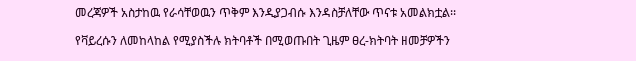መረጃዎች አስታከዉ የራሳቸወዉን ጥቅም እንዲያጋብሱ እንዳስቻለቸው ጥናቱ አመልክቷል፡፡

የቫይረሱን ለመከላከል የሚያስችሉ ክትባቶች በሚወጡበት ጊዜም ፀረ-ክትባት ዘመቻዎችን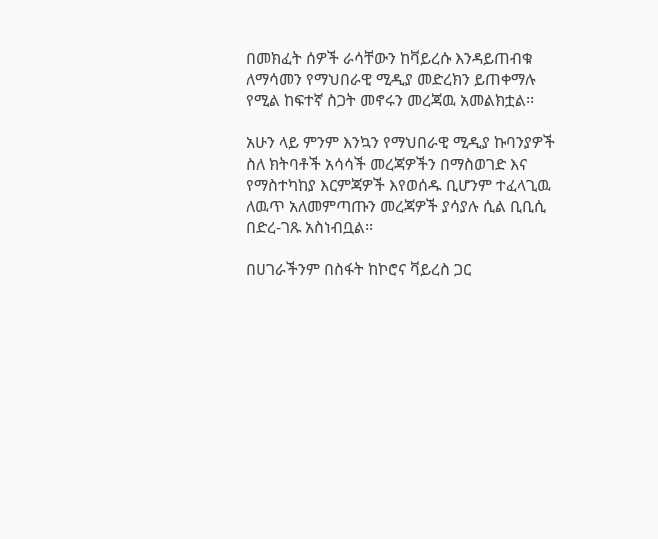በመክፈት ሰዎች ራሳቸውን ከቫይረሱ እንዳይጠብቁ ለማሳመን የማህበራዊ ሚዲያ መድረክን ይጠቀማሉ የሚል ከፍተኛ ስጋት መኖሩን መረጃዉ አመልክቷል፡፡

አሁን ላይ ምንም እንኳን የማህበራዊ ሚዲያ ኩባንያዎች ስለ ክትባቶች አሳሳች መረጃዎችን በማስወገድ እና የማስተካከያ እርምጃዎች እየወሰዱ ቢሆንም ተፈላጊዉ ለዉጥ አለመምጣጡን መረጃዎች ያሳያሉ ሲል ቢቢሲ በድረ-ገጹ አስነብቧል፡፡

በሀገራችንም በስፋት ከኮሮና ቫይረስ ጋር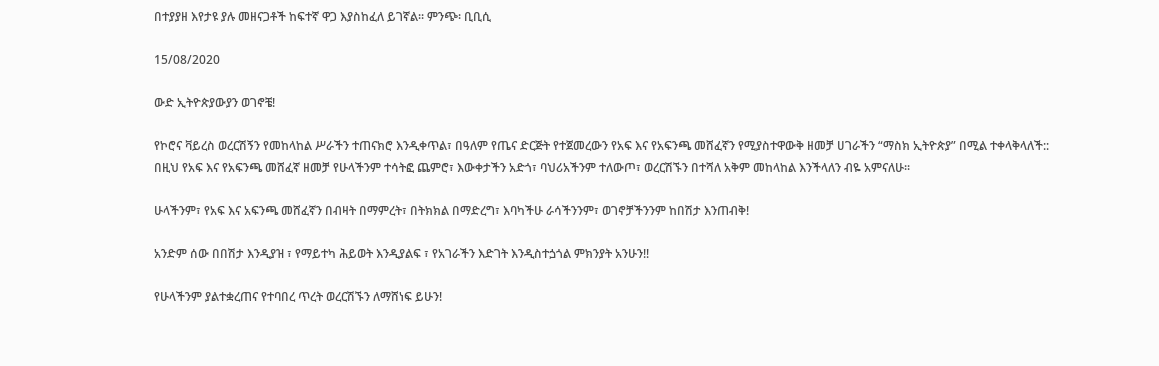በተያያዘ እየታዩ ያሉ መዘናጋቶች ከፍተኛ ዋጋ እያስከፈለ ይገኛል፡፡ ምንጭ፡ ቢቢሲ

15/08/2020

ውድ ኢትዮጵያውያን ወገኖቼ!

የኮሮና ቫይረስ ወረርሽኝን የመከላከል ሥራችን ተጠናክሮ እንዲቀጥል፣ በዓለም የጤና ድርጅት የተጀመረውን የአፍ እና የአፍንጫ መሸፈኛን የሚያስተዋውቅ ዘመቻ ሀገራችን “ማስክ ኢትዮጵያ” በሚል ተቀላቅላለች::
በዚህ የአፍ እና የአፍንጫ መሸፈኛ ዘመቻ የሁላችንም ተሳትፎ ጨምሮ፣ እውቀታችን አድጎ፣ ባህሪአችንም ተለውጦ፣ ወረርሽኙን በተሻለ አቅም መከላከል እንችላለን ብዬ አምናለሁ፡፡

ሁላችንም፣ የአፍ እና አፍንጫ መሸፈኛን በብዛት በማምረት፣ በትክክል በማድረግ፣ እባካችሁ ራሳችንንም፣ ወገኖቻችንንም ከበሽታ እንጠብቅ!

አንድም ሰው በበሽታ እንዲያዝ ፣ የማይተካ ሕይወት እንዲያልፍ ፣ የአገራችን እድገት እንዲስተጏጎል ምክንያት አንሁን!!

የሁላችንም ያልተቋረጠና የተባበረ ጥረት ወረርሽኙን ለማሸነፍ ይሁን!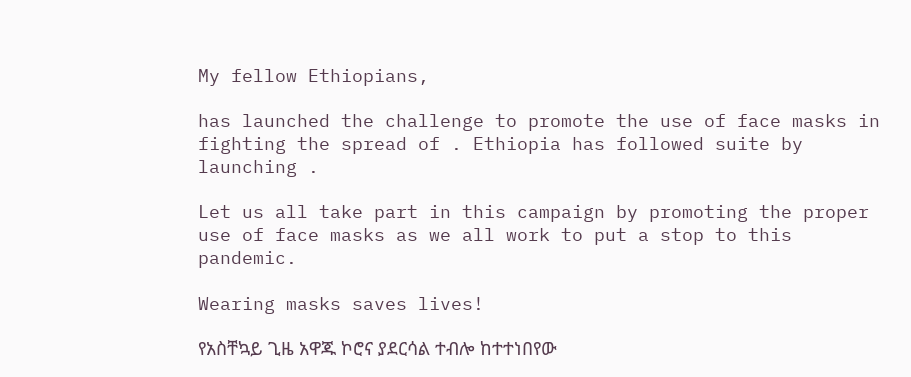My fellow Ethiopians,

has launched the challenge to promote the use of face masks in fighting the spread of . Ethiopia has followed suite by launching .

Let us all take part in this campaign by promoting the proper use of face masks as we all work to put a stop to this pandemic.

Wearing masks saves lives!

የአስቸኳይ ጊዜ አዋጁ ኮሮና ያደርሳል ተብሎ ከተተነበየው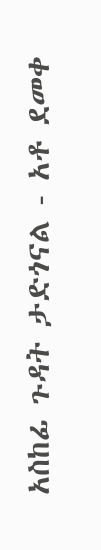አስከፊ ጉዳት ታድጎናል - አቶ ደመቀ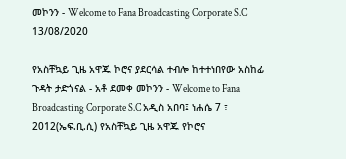መኮንን - Welcome to Fana Broadcasting Corporate S.C 13/08/2020

የአስቸኳይ ጊዜ አዋጁ ኮሮና ያደርሳል ተብሎ ከተተነበየው አስከፊ ጉዳት ታድጎናል - አቶ ደመቀ መኮንን - Welcome to Fana Broadcasting Corporate S.C አዲስ አበባ፤ ነሐሴ 7 ፣ 2012(ኤፍ.ቢ.ሲ) የአስቸኳይ ጊዜ አዋጁ የኮሮና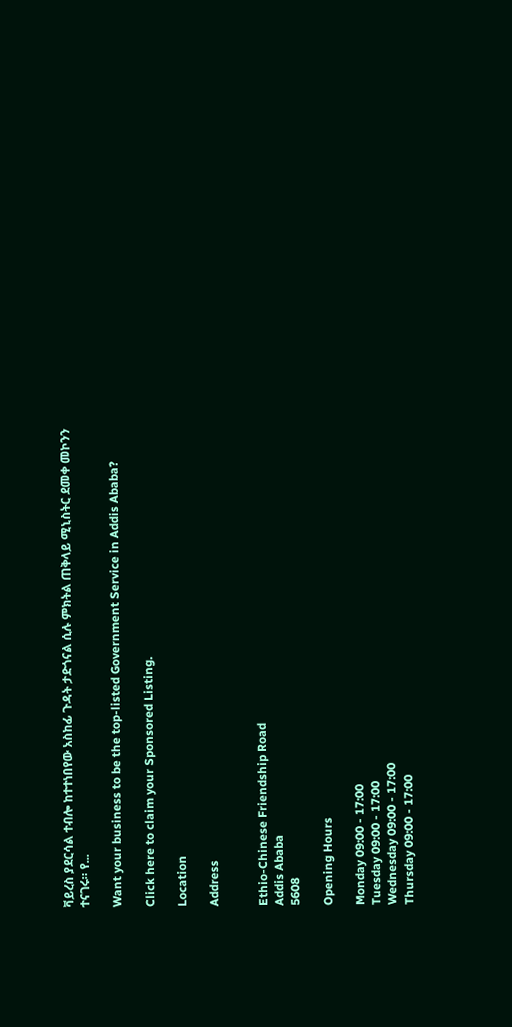ቫይረስ ያደርሳል ተብሎ ከተተነበየው አስከፊ ጉዳት ታድጎናል ሲሉ ምክትል ጠቅላይ ሚኒስትር ደመቀ መኮንን ተናገሩ። የ...

Want your business to be the top-listed Government Service in Addis Ababa?

Click here to claim your Sponsored Listing.

Location

Address


Ethio-Chinese Friendship Road
Addis Ababa
5608

Opening Hours

Monday 09:00 - 17:00
Tuesday 09:00 - 17:00
Wednesday 09:00 - 17:00
Thursday 09:00 - 17:00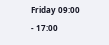Friday 09:00 - 17:00